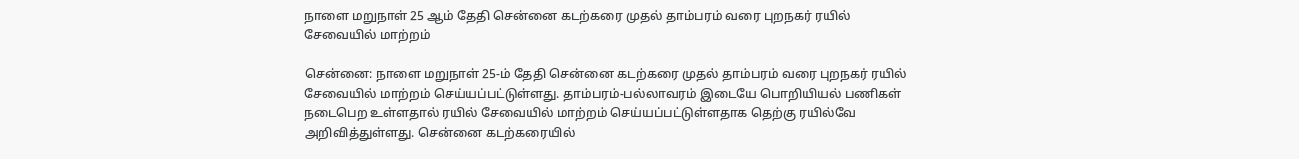நாளை மறுநாள் 25 ஆம் தேதி சென்னை கடற்கரை முதல் தாம்பரம் வரை புறநகர் ரயில் சேவையில் மாற்றம்

சென்னை: நாளை மறுநாள் 25-ம் தேதி சென்னை கடற்கரை முதல் தாம்பரம் வரை புறநகர் ரயில் சேவையில் மாற்றம் செய்யப்பட்டுள்ளது. தாம்பரம்-பல்லாவரம் இடையே பொறியியல் பணிகள் நடைபெற உள்ளதால் ரயில் சேவையில் மாற்றம் செய்யப்பட்டுள்ளதாக தெற்கு ரயில்வே அறிவித்துள்ளது. சென்னை கடற்கரையில்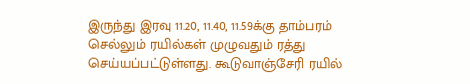இருந்து இரவு 11.20, 11.40, 11.59க்கு தாம்பரம் செல்லும் ரயில்கள் முழுவதும் ரத்து செய்யப்பட்டுள்ளது. கூடுவாஞ்சேரி ரயில்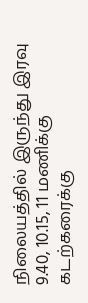நிலையத்தில் இருந்து இரவு 9.40, 10.15, 11 மணிக்கு கடற்கரைக்கு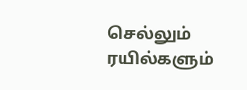செல்லும் ரயில்களும்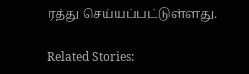ரத்து செய்யப்பட்டுள்ளது.

Related Stories: